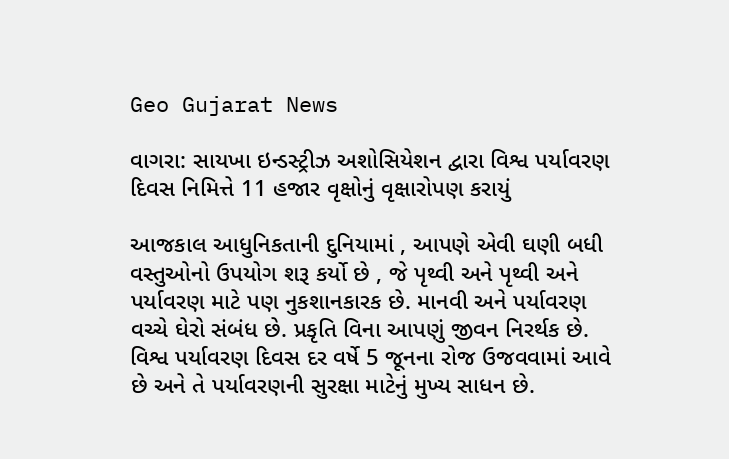Geo Gujarat News

વાગરા: સાયખા ઇન્ડસ્ટ્રીઝ અશોસિયેશન દ્વારા વિશ્વ પર્યાવરણ દિવસ નિમિત્તે 11 હજાર વૃક્ષોનું વૃક્ષારોપણ કરાયું

આજકાલ આધુનિકતાની દુનિયામાં , આપણે એવી ઘણી બધી વસ્તુઓનો ઉપયોગ શરૂ કર્યો છે , જે પૃથ્વી અને પૃથ્વી અને પર્યાવરણ માટે પણ નુકશાનકારક છે. માનવી અને પર્યાવરણ વચ્ચે ઘેરો સંબંધ છે. પ્રકૃતિ વિના આપણું જીવન નિરર્થક છે. વિશ્વ પર્યાવરણ દિવસ દર વર્ષે 5 જૂનના રોજ ઉજવવામાં આવે છે અને તે પર્યાવરણની સુરક્ષા માટેનું મુખ્ય સાધન છે.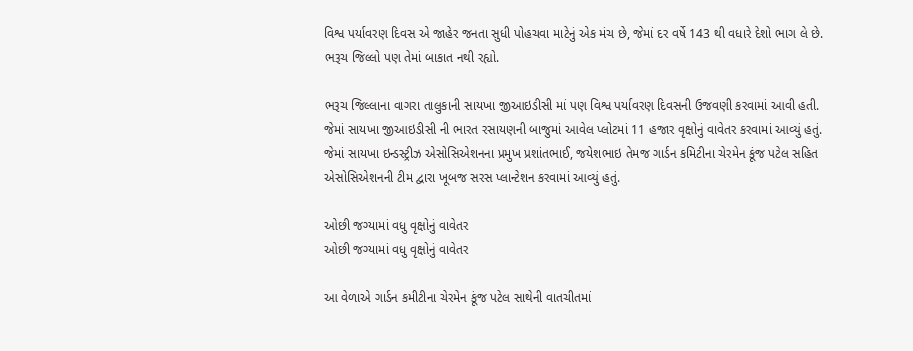વિશ્વ પર્યાવરણ દિવસ એ જાહેર જનતા સુધી પોહચવા માટેનું એક મંચ છે, જેમાં દર વર્ષે 143 થી વધારે દેશો ભાગ લે છે. ભરૂચ જિલ્લો પણ તેમાં બાકાત નથી રહ્યો.

ભરૂચ જિલ્લાના વાગરા તાલુકાની સાયખા જીઆઇડીસી માં પણ વિશ્વ પર્યાવરણ દિવસની ઉજવણી કરવામાં આવી હતી. જેમાં સાયખા જીઆઇડીસી ની ભારત રસાયણની બાજુમાં આવેલ પ્લોટમાં 11 હજાર વૃક્ષોનું વાવેતર કરવામાં આવ્યું હતું. જેમાં સાયખા ઇન્ડસ્ટ્રીઝ એસોસિએશનના પ્રમુખ પ્રશાંતભાઈ, જયેશભાઇ તેમજ ગાર્ડન કમિટીના ચેરમેન કૂંજ પટેલ સહિત એસોસિએશનની ટીમ દ્વારા ખૂબજ સરસ પ્લાન્ટેશન કરવામાં આવ્યું હતું.

ઓછી જગ્યામાં વધુ વૃક્ષોનું વાવેતર
ઓછી જગ્યામાં વધુ વૃક્ષોનું વાવેતર

આ વેળાએ ગાર્ડન કમીટીના ચેરમેન કૂંજ પટેલ સાથેની વાતચીતમાં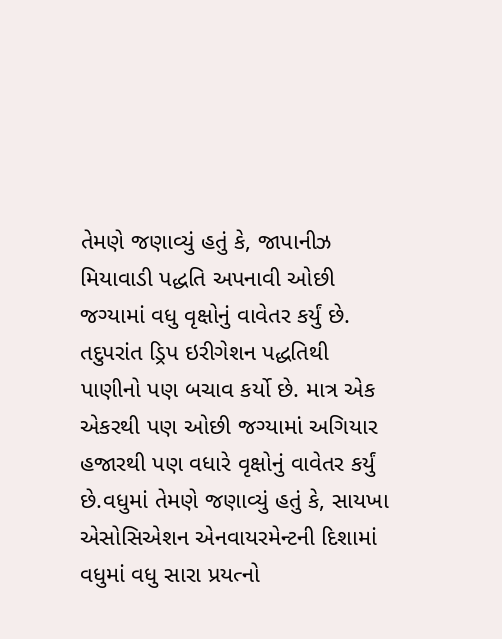તેમણે જણાવ્યું હતું કે, જાપાનીઝ મિયાવાડી પદ્ધતિ અપનાવી ઓછી જગ્યામાં વધુ વૃક્ષોનું વાવેતર કર્યું છે. તદુપરાંત ડ્રિપ ઇરીગેશન પદ્ધતિથી પાણીનો પણ બચાવ કર્યો છે. માત્ર એક એકરથી પણ ઓછી જગ્યામાં અગિયાર હજારથી પણ વધારે વૃક્ષોનું વાવેતર કર્યું છે.વધુમાં તેમણે જણાવ્યું હતું કે, સાયખા એસોસિએશન એનવાયરમેન્ટની દિશામાં વધુમાં વધુ સારા પ્રયત્નો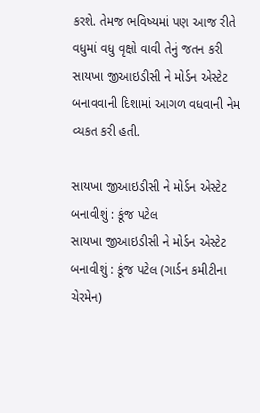કરશે. તેમજ ભવિષ્યમાં પણ આજ રીતે વધુમાં વધુ વૃક્ષો વાવી તેનું જતન કરી સાયખા જીઆઇડીસી ને મોર્ડન એસ્ટેટ બનાવવાની દિશામાં આગળ વધવાની નેમ વ્યકત કરી હતી.

સાયખા જીઆઇડીસી ને મોર્ડન એસ્ટેટ બનાવીશું : કૂંજ પટેલ
સાયખા જીઆઇડીસી ને મોર્ડન એસ્ટેટ બનાવીશું : કૂંજ પટેલ (ગાર્ડન કમીટીના ચેરમેન)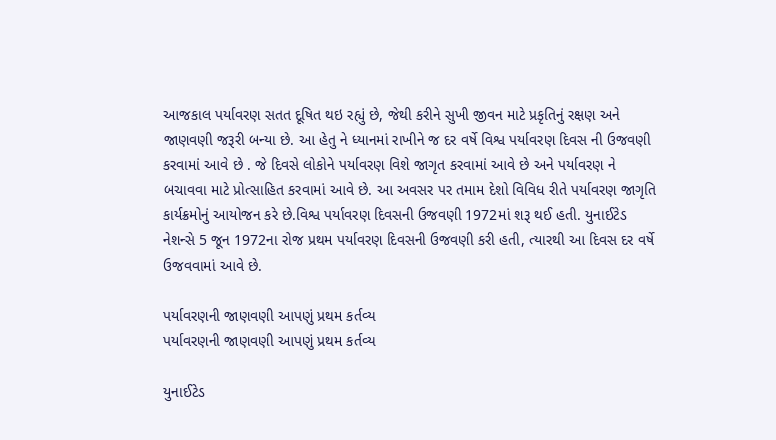આજકાલ પર્યાવરણ સતત દૂષિત થઇ રહ્યું છે, જેથી કરીને સુખી જીવન માટે પ્રકૃતિનું રક્ષણ અને જાણવણી જરૂરી બન્યા છે. આ હેતુ ને ધ્યાનમાં રાખીને જ દર વર્ષે વિશ્વ પર્યાવરણ દિવસ ની ઉજવણી કરવામાં આવે છે . જે દિવસે લોકોને પર્યાવરણ વિશે જાગૃત કરવામાં આવે છે અને પર્યાવરણ ને બચાવવા માટે પ્રોત્સાહિત કરવામાં આવે છે. આ અવસર પર તમામ દેશો વિવિધ રીતે પર્યાવરણ જાગૃતિ કાર્યક્રમોનું આયોજન કરે છે.વિશ્વ પર્યાવરણ દિવસની ઉજવણી 1972માં શરૂ થઈ હતી. યુનાઈટેડ નેશન્સે 5 જૂન 1972ના રોજ પ્રથમ પર્યાવરણ દિવસની ઉજવણી કરી હતી, ત્યારથી આ દિવસ દર વર્ષે ઉજવવામાં આવે છે.

પર્યાવરણની જાણવણી આપણું પ્રથમ કર્તવ્ય
પર્યાવરણની જાણવણી આપણું પ્રથમ કર્તવ્ય

યુનાઈટેડ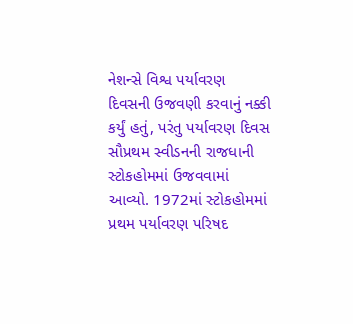નેશન્સે વિશ્વ પર્યાવરણ દિવસની ઉજવણી કરવાનું નક્કી કર્યું હતું, પરંતુ પર્યાવરણ દિવસ સૌપ્રથમ સ્વીડનની રાજધાની સ્ટોકહોમમાં ઉજવવામાં આવ્યો. 1972માં સ્ટોકહોમમાં પ્રથમ પર્યાવરણ પરિષદ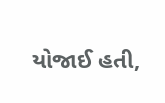યોજાઈ હતી,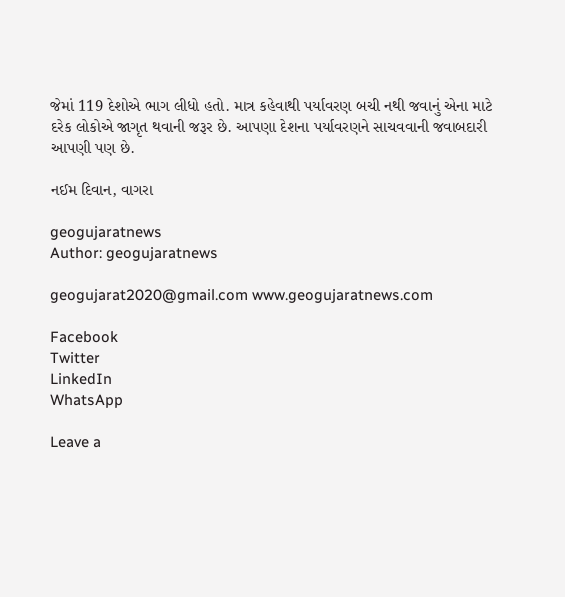જેમાં 119 દેશોએ ભાગ લીધો હતો. માત્ર કહેવાથી પર્યાવરણ બચી નથી જવાનું એના માટે દરેક લોકોએ જાગૃત થવાની જરૂર છે. આપણા દેશના પર્યાવરણને સાચવવાની જવાબદારી આપણી પણ છે.

નઈમ દિવાન, વાગરા

geogujaratnews
Author: geogujaratnews

geogujarat2020@gmail.com www.geogujaratnews.com

Facebook
Twitter
LinkedIn
WhatsApp

Leave a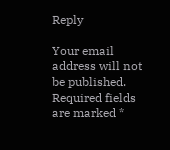Reply

Your email address will not be published. Required fields are marked *